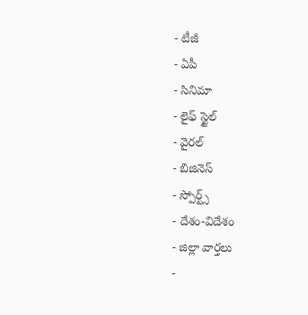- టీజీ
- ఏపీ
- సినిమా
- లైఫ్ స్టైల్
- వైరల్
- బిజినెస్
- స్పోర్ట్స్
- దేశం-విదేశం
- జిల్లా వార్తలు
-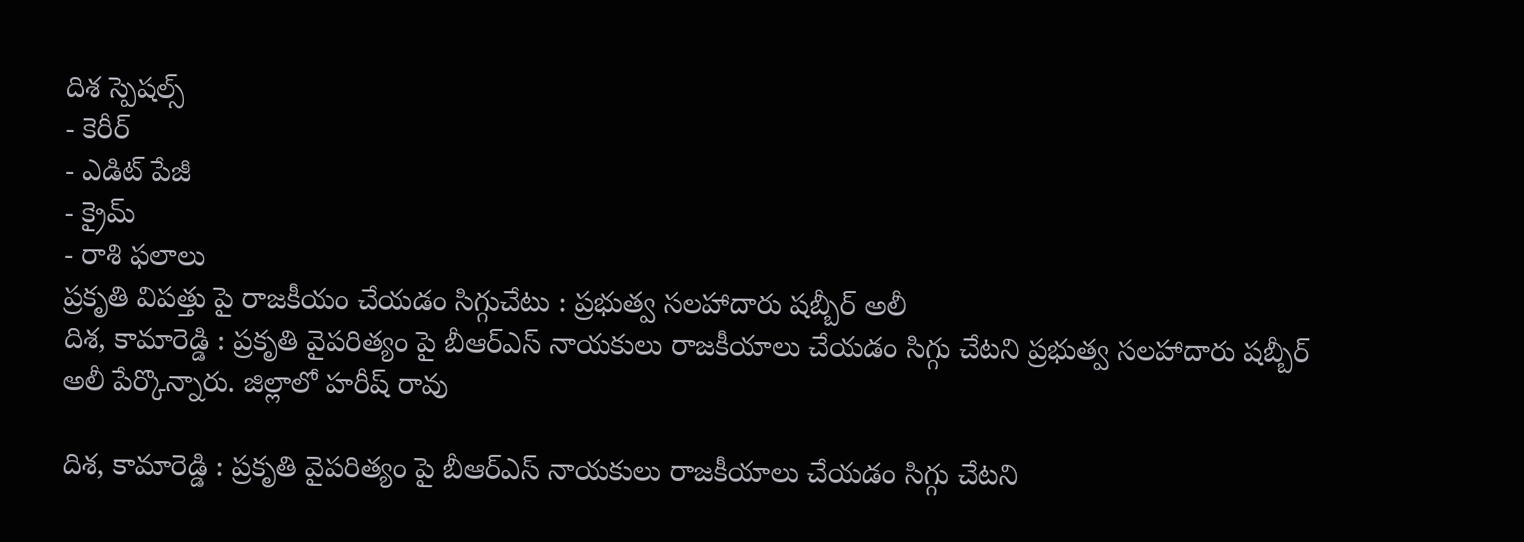దిశ స్పెషల్స్
- కెరీర్
- ఎడిట్ పేజీ
- క్రైమ్
- రాశి ఫలాలు
ప్రకృతి విపత్తు పై రాజకీయం చేయడం సిగ్గుచేటు : ప్రభుత్వ సలహాదారు షబ్బీర్ అలీ
దిశ, కామారెడ్డి : ప్రకృతి వైపరిత్యం పై బీఆర్ఎస్ నాయకులు రాజకీయాలు చేయడం సిగ్గు చేటని ప్రభుత్వ సలహాదారు షబ్బీర్ అలీ పేర్కొన్నారు. జిల్లాలో హరీష్ రావు

దిశ, కామారెడ్డి : ప్రకృతి వైపరిత్యం పై బీఆర్ఎస్ నాయకులు రాజకీయాలు చేయడం సిగ్గు చేటని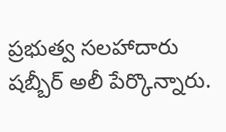ప్రభుత్వ సలహాదారు షబ్బీర్ అలీ పేర్కొన్నారు.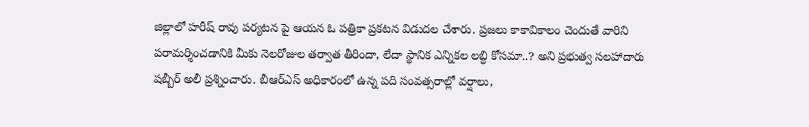జిల్లాలో హరీష్ రావు పర్యటన పై ఆయన ఓ పత్రికా ప్రకటన విడుదల చేశారు. ప్రజలు కాకావికాలం చెందుతే వారిని పరామర్శించడానికి మీకు నెలరోజుల తర్వాత తీరిందా, లేదా స్థానిక ఎన్నికల లబ్ధి కోసమా..? అని ప్రభుత్వ సలహాదారు షబ్బీర్ అలీ ప్రశ్నించారు. బీఆర్ఎస్ అధికారంలో ఉన్న పది సంవత్సరాల్లో వర్షాలు,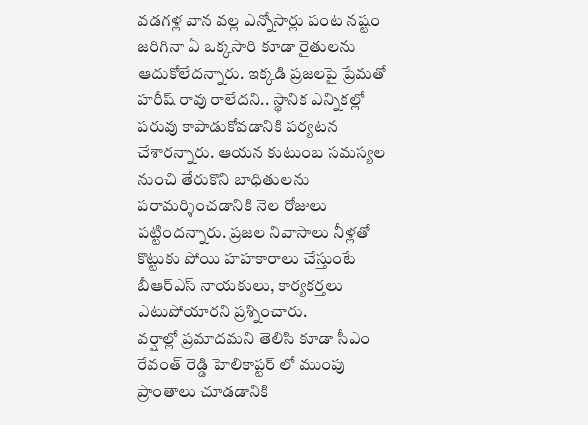వడగళ్ల వాన వల్ల ఎన్నోసార్లు పంట నష్టం జరిగినా ఏ ఒక్కసారి కూడా రైతులను ఆదుకోలేదన్నారు. ఇక్కడి ప్రజలపై ప్రేమతో హరీష్ రావు రాలేదని.. స్థానిక ఎన్నికల్లో పరువు కాపాడుకోవడానికి పర్యటన చేశారన్నారు. ఆయన కుటుంబ సమస్యల నుంచి తేరుకొని బాధితులను పరామర్శించడానికి నెల రోజులు పట్టిందన్నారు. ప్రజల నివాసాలు నీళ్లతో కొట్టుకు పోయి హహకారాలు చేస్తుంటే బీఆర్ఎస్ నాయకులు, కార్యకర్తలు ఎటుపోయారని ప్రశ్నించారు.
వర్షాల్లో ప్రమాదమని తెలిసి కూడా సీఎం రేవంత్ రెడ్డి హెలికాప్టర్ లో ముంపు ప్రాంతాలు చూడడానికి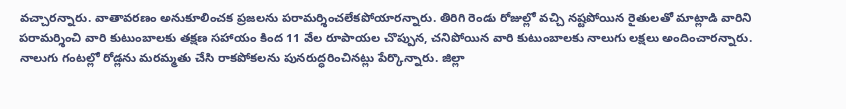వచ్చారన్నారు. వాతావరణం అనుకూలించక ప్రజలను పరామర్శించలేకపోయారన్నారు. తిరిగి రెండు రోజుల్లో వచ్చి నష్టపోయిన రైతులతో మాట్లాడి వారిని పరామర్శించి వారి కుటుంబాలకు తక్షణ సహాయం కింద 11 వేల రూపాయల చొప్పున, చనిపోయిన వారి కుటుంబాలకు నాలుగు లక్షలు అందించారన్నారు. నాలుగు గంటల్లో రోడ్లను మరమ్మతు చేసి రాకపోకలను పునరుద్ధరించినట్లు పేర్కొన్నారు. జిల్లా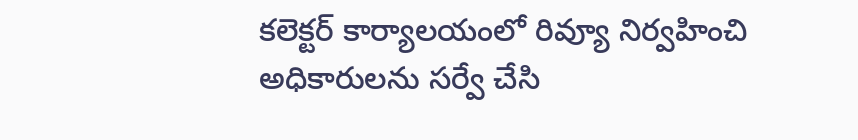కలెక్టర్ కార్యాలయంలో రివ్యూ నిర్వహించి అధికారులను సర్వే చేసి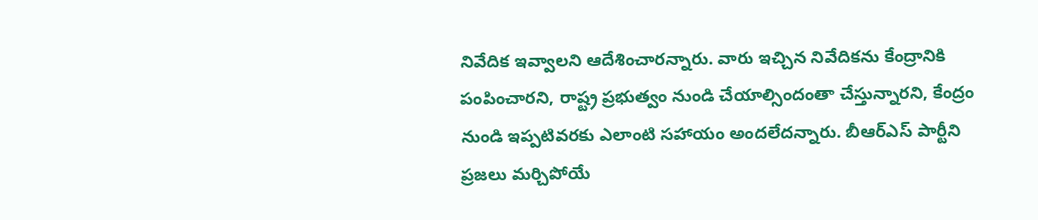నివేదిక ఇవ్వాలని ఆదేశించారన్నారు. వారు ఇచ్చిన నివేదికను కేంద్రానికి పంపించారని, రాష్ట్ర ప్రభుత్వం నుండి చేయాల్సిందంతా చేస్తున్నారని, కేంద్రం నుండి ఇప్పటివరకు ఎలాంటి సహాయం అందలేదన్నారు. బీఆర్ఎస్ పార్టీని ప్రజలు మర్చిపోయే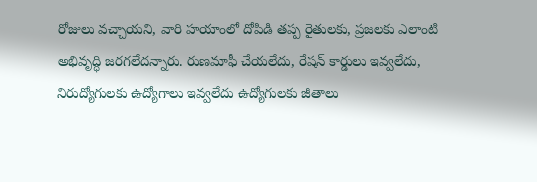రోజులు వచ్చాయని, వారి హయాంలో దోపిడి తప్ప రైతులకు, ప్రజలకు ఎలాంటి అభివృద్ధి జరగలేదన్నారు. రుణమాఫీ చేయలేదు, రేషన్ కార్డులు ఇవ్వలేదు, నిరుద్యోగులకు ఉద్యోగాలు ఇవ్వలేదు ఉద్యోగులకు జీతాలు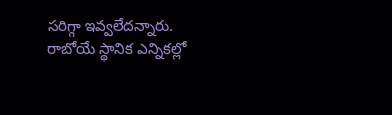సరిగ్గా ఇవ్వలేదన్నారు. రాబోయే స్థానిక ఎన్నికల్లో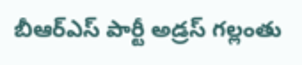బీఆర్ఎస్ పార్టీ అడ్రస్ గల్లంతు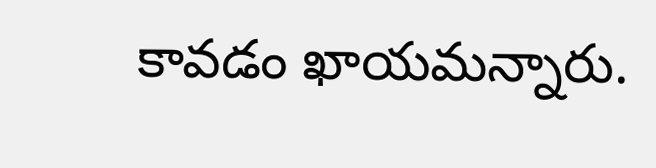కావడం ఖాయమన్నారు.